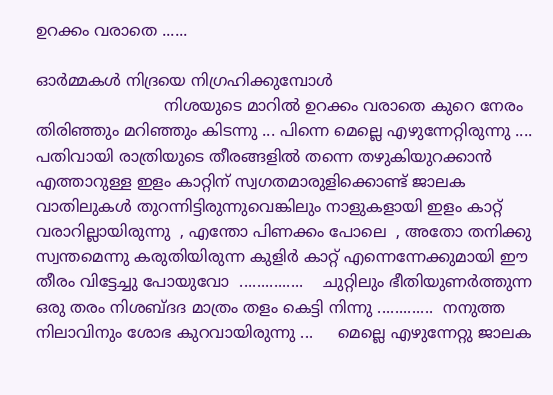ഉറക്കം വരാതെ ......

ഓര്‍മ്മകള്‍ നിദ്രയെ നിഗ്രഹിക്കുമ്പോള്‍
                          നിശയുടെ മാറില്‍ ഉറക്കം വരാതെ കുറെ നേരം തിരിഞ്ഞും മറിഞ്ഞും കിടന്നു ... പിന്നെ മെല്ലെ എഴുന്നേറ്റിരുന്നു .... പതിവായി രാത്രിയുടെ തീരങ്ങളില്‍ തന്നെ തഴുകിയുറക്കാന്‍ എത്താറുള്ള ഇളം കാറ്റിന് സ്വഗതമാരുളിക്കൊണ്ട് ജാലക വാതിലുകള്‍ തുറന്നിട്ടിരുന്നുവെങ്കിലും നാളുകളായി ഇളം കാറ്റ് വരാറില്ലായിരുന്നു  , എന്തോ പിണക്കം പോലെ  , അതോ തനിക്കു സ്വന്തമെന്നു കരുതിയിരുന്ന കുളിര്‍ കാറ്റ് എന്നെന്നേക്കുമായി ഈ തീരം വിട്ടേച്ചു പോയുവോ  ...............    ചുറ്റിലും ഭീതിയുണര്‍ത്തുന്ന ഒരു തരം നിശബ്ദദ മാത്രം തളം കെട്ടി നിന്നു .............  നനുത്ത നിലാവിനും ശോഭ കുറവായിരുന്നു ...     മെല്ലെ എഴുന്നേറ്റു ജാലക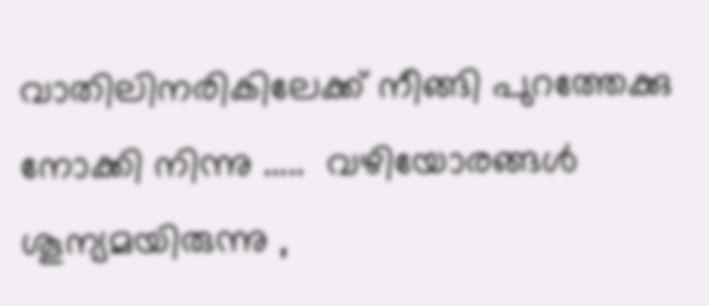വാതിലിനരികിലേക്ക്‌ നീങ്ങി പുറത്തേക്കു നോക്കി നിന്നു .....  വഴിയോരങ്ങള്‍ ശൂന്യമയിരുന്നു ,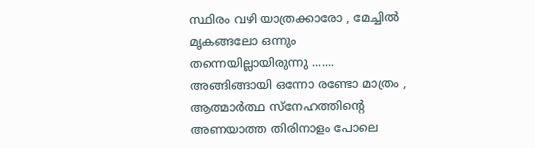സ്ഥിരം വഴി യാത്രക്കാരോ , മേച്ചില്‍ മൃകങ്ങലോ ഒന്നും തന്നെയില്ലായിരുന്നു .......  അങ്ങിങ്ങായി ഒന്നോ രണ്ടോ മാത്രം , ആത്മാര്‍ത്ഥ സ്നേഹത്തിന്റെ അണയാത്ത തിരിനാളം പോലെ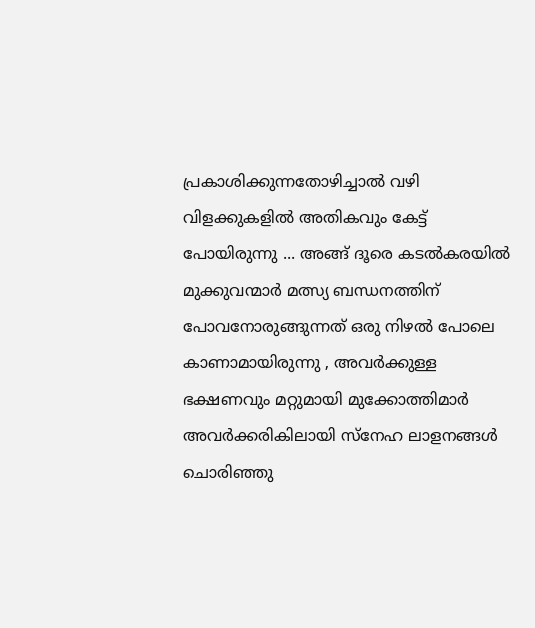പ്രകാശിക്കുന്നതോഴിച്ചാല്‍ വഴി വിളക്കുകളില്‍ അതികവും കേട്ട് പോയിരുന്നു ... അങ്ങ് ദൂരെ കടല്‍കരയില്‍ മുക്കുവന്മാര്‍ മത്സ്യ ബന്ധനത്തിന് പോവനോരുങ്ങുന്നത് ഒരു നിഴല്‍ പോലെ കാണാമായിരുന്നു , അവര്‍ക്കുള്ള ഭക്ഷണവും മറ്റുമായി മുക്കോത്തിമാര്‍ അവര്‍ക്കരികിലായി സ്നേഹ ലാളനങ്ങള്‍  ചൊരിഞ്ഞു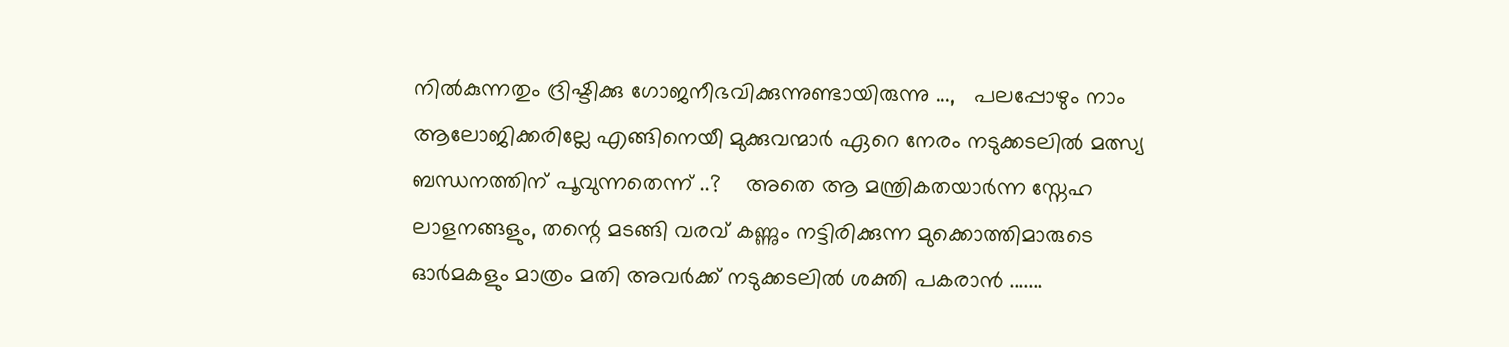നില്‍കുന്നതും ദ്രിഷ്ടിക്കു ഗോജനീഭവിക്കുന്നുണ്ടായിരുന്നു ...,   പലപ്പോഴും നാം ആലോജിക്കരില്ലേ എങ്ങിനെയീ മുക്കുവന്മാര്‍ ഏറെ നേരം നടുക്കടലില്‍ മത്സ്യ ബന്ധനത്തിന് പൂവുന്നതെന്ന് ..?    അതെ ആ മന്ത്രികതയാര്‍ന്ന സ്നേഹ ലാളനങ്ങളും, തന്റെ മടങ്ങി വരവ് കണ്ണും നട്ടിരിക്കുന്ന മുക്കൊത്തിമാരുടെ ഓര്‍മകളും മാത്രം മതി അവര്‍ക്ക് നടുക്കടലില്‍ ശക്തി പകരാന്‍ .......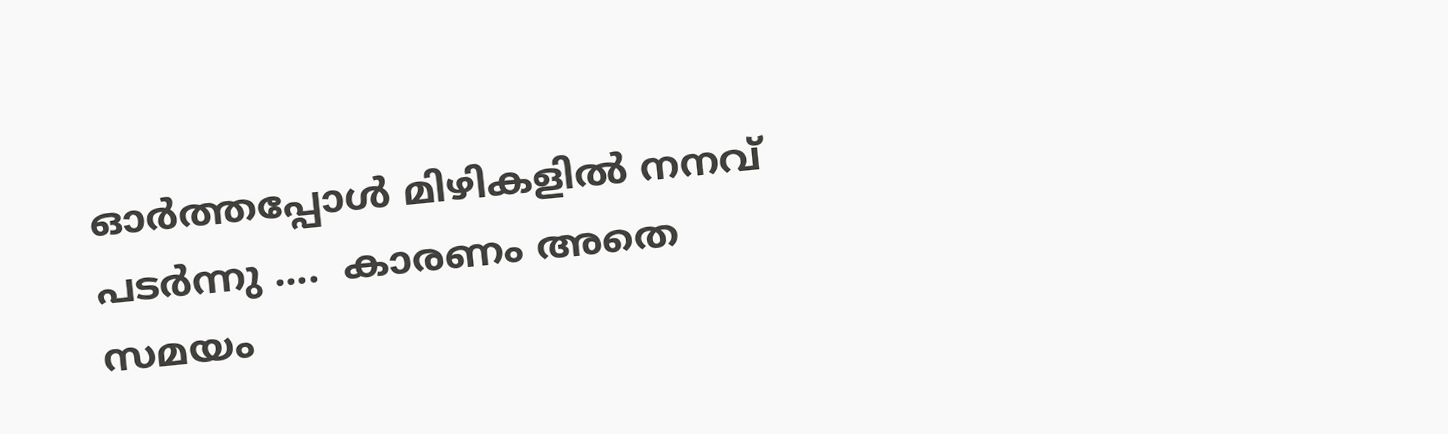ഓര്‍ത്തപ്പോള്‍ മിഴികളില്‍ നനവ്‌ പടര്‍ന്നു ....  കാരണം അതെ സമയം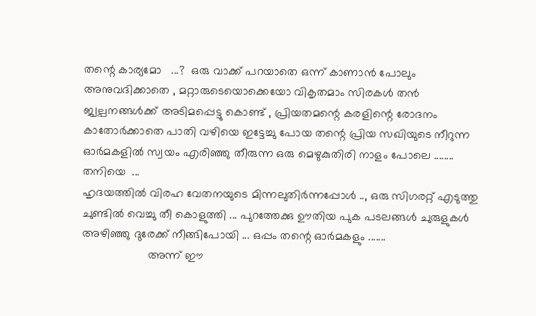തന്റെ കാര്യമോ   ...?  ഒരു വാക്ക് പറയാതെ ഒന്ന് കാണാന്‍ പോലും അനുവദിക്കാതെ , മറ്റാരുടെയൊക്കെയോ വികൃതമാം സിരകള്‍ തന്‍ ജ്വല്പനങ്ങള്‍ക്ക് അടിമപ്പെട്ടു കൊണ്ട് , പ്രിയതമന്റെ കരളിന്റെ രോദനം കാതോര്‍ക്കാതെ പാതി വഴിയെ ഇട്ടേച്ചു പോയ തന്റെ പ്രിയ സഖിയുടെ നീറുന്ന ഓര്‍മകളില്‍ സ്വയം എരിഞ്ഞു തീരുന്ന ഒരു മെഴുകുതിരി നാളം പോലെ ........ തനിയെ  ...
ഹൃദയത്തില്‍ വിരഹ വേതനയുടെ മിന്നലുതിര്‍ന്നപ്പോള്‍ .., ഒരു സിഗരറ്റ് എടുത്തു ചുണ്ടില്‍ വെച്ചു തീ കൊളുത്തി ... പുറത്തേക്കു ഊതിയ പുക പടലങ്ങള്‍ ചുരുളുകള്‍ അഴിഞ്ഞു ദുരേക്ക് നീങ്ങിപോയി ... ഒപ്പം തന്റെ ഓര്‍മകളും .......
                    അന്ന് ഈ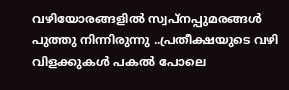വഴിയോരങ്ങളില്‍ സ്വപ്നപ്പുമരങ്ങള്‍ പുത്തു നിന്നിരുന്നു ..പ്രതീക്ഷയുടെ വഴി വിളക്കുകള്‍ പകല്‍ പോലെ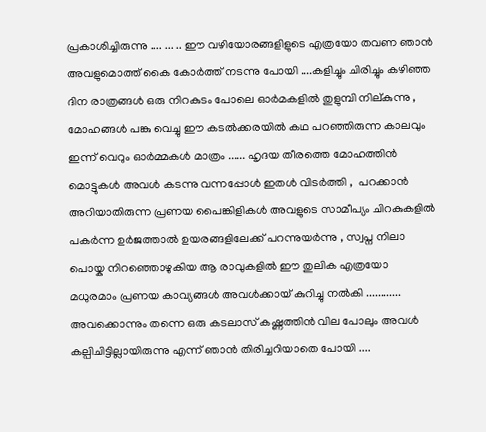പ്രകാശിച്ചിരുന്നു .... ... .. ഈ വഴിയോരങ്ങളിളുടെ എത്രയോ തവണ ഞാന്‍ അവളുമൊത്ത് കൈ കോര്‍ത്ത്‌ നടന്നു പോയി ....കളിച്ചും ചിരിച്ചും കഴിഞ്ഞ ദിന രാത്രങ്ങള്‍ ഒരു നിറകുടം പോലെ ഓര്‍മകളില്‍ തുളുമ്പി നില്കുന്നു , മോഹങ്ങള്‍ പങ്കു വെച്ചു ഈ കടല്‍ക്കരയില്‍ കഥ പറഞ്ഞിരുന്ന കാലവും ഇന്ന് വെറും ഓര്‍മ്മകള്‍ മാത്രം ...... ഹൃദയ തീരത്തെ മോഹത്തിന്‍ മൊട്ടുകള്‍ അവള്‍ കടന്നു വന്നപ്പോള്‍ ഇതള്‍ വിടര്‍ത്തി ,  പറക്കാന്‍ അറിയാതിരുന്ന പ്രണയ പൈങ്കിളികള്‍ അവളുടെ സാമീപ്യം ചിറകുകളില്‍ പകര്‍ന്ന ഉര്‍ജത്താല്‍ ഉയരങ്ങളിലേക്ക് പറന്നുയര്‍ന്നു , സ്വപ്ന നിലാ പൊയ്ക നിറഞ്ഞൊഴുകിയ ആ രാവുകളില്‍ ഈ തുലിക എത്രയോ മധുരമാം പ്രണയ കാവ്യങ്ങള്‍ അവള്‍ക്കായ്‌ കുറിച്ചു നല്‍കി ............  അവക്കൊന്നും തന്നെ ഒരു കടലാസ് കഷ്ണത്തിന്‍ വില പോലും അവള്‍ കല്പിചിട്ടില്ലായിരുന്നു എന്ന് ഞാന്‍ തിരിച്ചറിയാതെ പോയി ....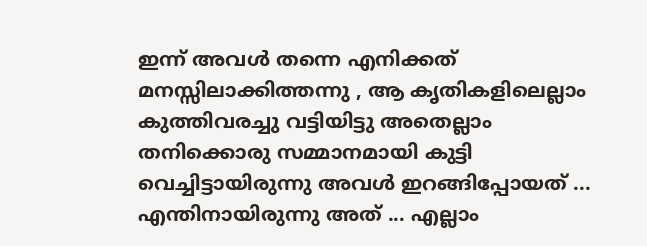ഇന്ന് അവള്‍ തന്നെ എനിക്കത് മനസ്സിലാക്കിത്തന്നു , ആ കൃതികളിലെല്ലാം കുത്തിവരച്ചു വട്ടിയിട്ടു അതെല്ലാം തനിക്കൊരു സമ്മാനമായി കുട്ടി വെച്ചിട്ടായിരുന്നു അവള്‍ ഇറങ്ങിപ്പോയത് ... എന്തിനായിരുന്നു അത് ... എല്ലാം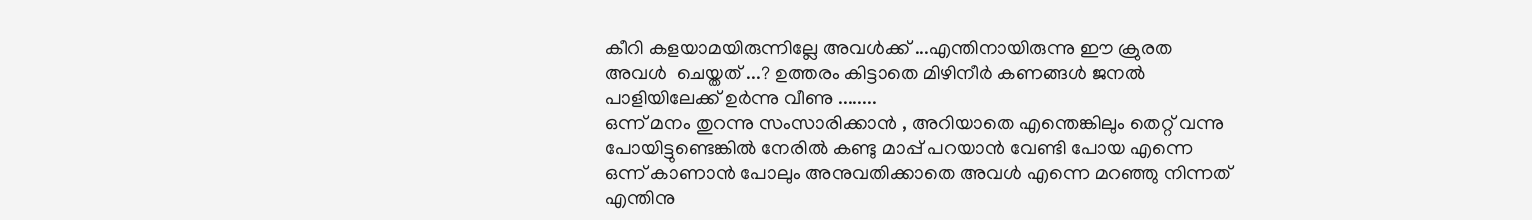കീറി കളയാമയിരുന്നില്ലേ അവള്‍ക്ക്‌ ...എന്തിനായിരുന്നു ഈ ക്രുരത അവള്‍  ചെയ്തത് ...? ഉത്തരം കിട്ടാതെ മിഴിനീര്‍ കണങ്ങള്‍ ജനല്‍ പാളിയിലേക്ക് ഉര്‍ന്നു വീണു ........
ഒന്ന് മനം തുറന്നു സംസാരിക്കാന്‍ , അറിയാതെ എന്തെങ്കിലും തെറ്റ് വന്നു പോയിട്ടുണ്ടെങ്കില്‍ നേരില്‍ കണ്ടു മാപ്പ് പറയാന്‍ വേണ്ടി പോയ എന്നെ ഒന്ന് കാണാന്‍ പോലും അനുവതിക്കാതെ അവള്‍ എന്നെ മറഞ്ഞു നിന്നത് എന്തിനു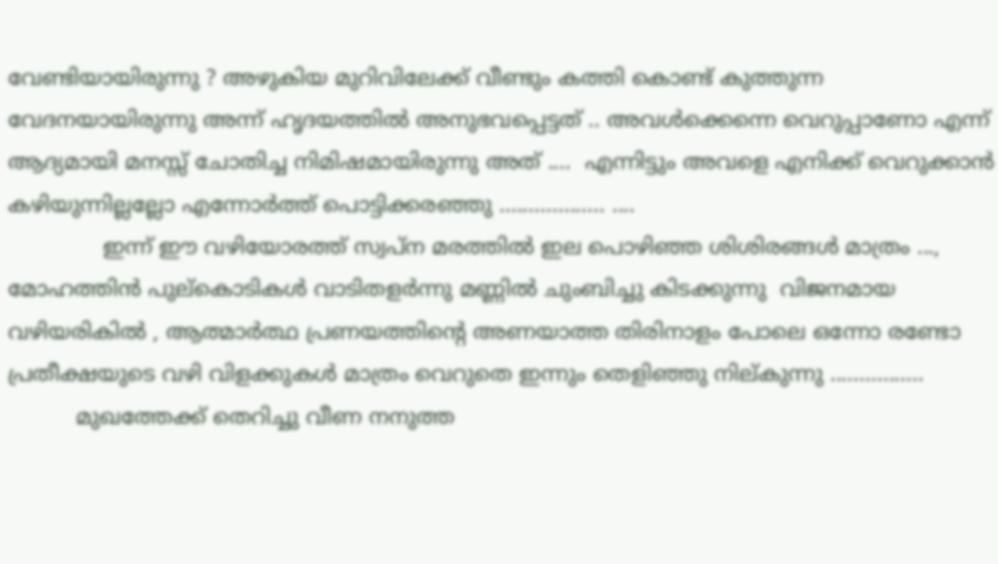വേണ്ടിയായിരുന്നു ? അഴുകിയ മുറിവിലേക്ക്‌ വീണ്ടും കത്തി കൊണ്ട് കുത്തുന്ന വേദനയായിരുന്നു അന്ന് ഹൃദയത്തില്‍ അനുഭവപ്പെട്ടത് .. അവള്‍ക്കെന്നെ വെറുപ്പാണോ എന്ന് ആദ്യമായി മനസ്സ് ചോതിച്ച നിമിഷമായിരുന്നു അത് ....  എന്നിട്ടും അവളെ എനിക്ക് വെറുക്കാന്‍ കഴിയുന്നില്ലല്ലോ എന്നോര്‍ത്ത് പൊട്ടിക്കരഞ്ഞു .................. ....
              ഇന്ന് ഈ വഴിയോരത്ത് സ്വപ്ന മരത്തില്‍ ഇല പൊഴിഞ്ഞ ശിശിരങ്ങള്‍ മാത്രം ..., മോഹത്തിന്‍ പുല്കൊടികള്‍ വാടിതളര്‍ന്നു മണ്ണില്‍ ചുംബിച്ചു കിടക്കുന്നു  വിജനമായ വഴിയരികില്‍ , ആത്മാര്‍ത്ഥ പ്രണയത്തിന്റെ അണയാത്ത തിരിനാളം പോലെ ഒന്നോ രണ്ടോ പ്രതീക്ഷയുടെ വഴി വിളക്കുകള്‍ മാത്രം വെറുതെ ഇന്നും തെളിഞ്ഞു നില്കുന്നു ................
          മുഖത്തേക്ക് തെറിച്ചു വീണ നനുത്ത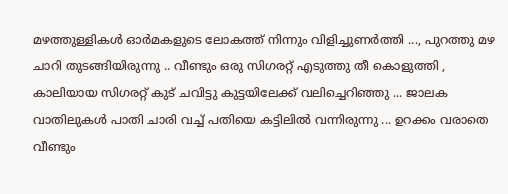മഴത്തുള്ളികള്‍ ഓര്‍മകളുടെ ലോകത്ത് നിന്നും വിളിച്ചുണര്‍ത്തി ..., പുറത്തു മഴ ചാറി തുടങ്ങിയിരുന്നു .. വീണ്ടും ഒരു സിഗരറ്റ് എടുത്തു തീ കൊളുത്തി , കാലിയായ സിഗരറ്റ് കുട് ചവിട്ടു കുട്ടയിലേക്ക് വലിച്ചെറിഞ്ഞു ... ജാലക വാതിലുകള്‍ പാതി ചാരി വച്ച് പതിയെ കട്ടിലില്‍ വന്നിരുന്നു ... ഉറക്കം വരാതെ വീണ്ടും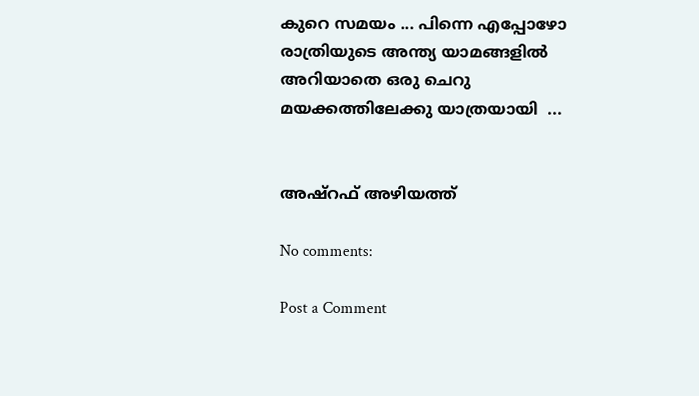കുറെ സമയം ... പിന്നെ എപ്പോഴോ രാത്രിയുടെ അന്ത്യ യാമങ്ങളില്‍ അറിയാതെ ഒരു ചെറു മയക്കത്തിലേക്കു യാത്രയായി  ...


അഷ്‌റഫ്‌ അഴിയത്ത്

No comments:

Post a Comment